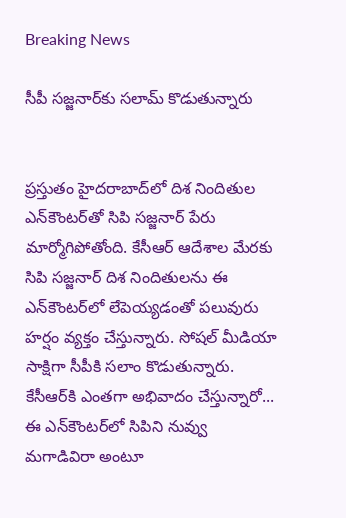Breaking News

సీపీ సజ్జనార్‌కు సలామ్ కొడుతున్నారు


ప్రస్తుతం హైదరాబాద్‌లో దిశ నిందితుల ఎన్‌కౌంటర్‌‌తో సిపి సజ్జనార్ పేరు మార్మోగిపోతోంది. కేసీఆర్ ఆదేశాల మేరకు సిపి సజ్జనార్ దిశ నిందితులను ఈ ఎన్‌కౌంటర్‌‌లో లేపెయ్యడంతో పలువురు హర్షం వ్యక్తం చేస్తున్నారు. సోషల్ మీడియా సాక్షిగా సీపీకి సలాం కొడుతున్నారు. కేసీఆర్‌కి ఎంతగా అభివాదం చేస్తున్నారో... ఈ ఎన్‌కౌంటర్‌‌లో సిపిని నువ్వు మగాడివిరా అంటూ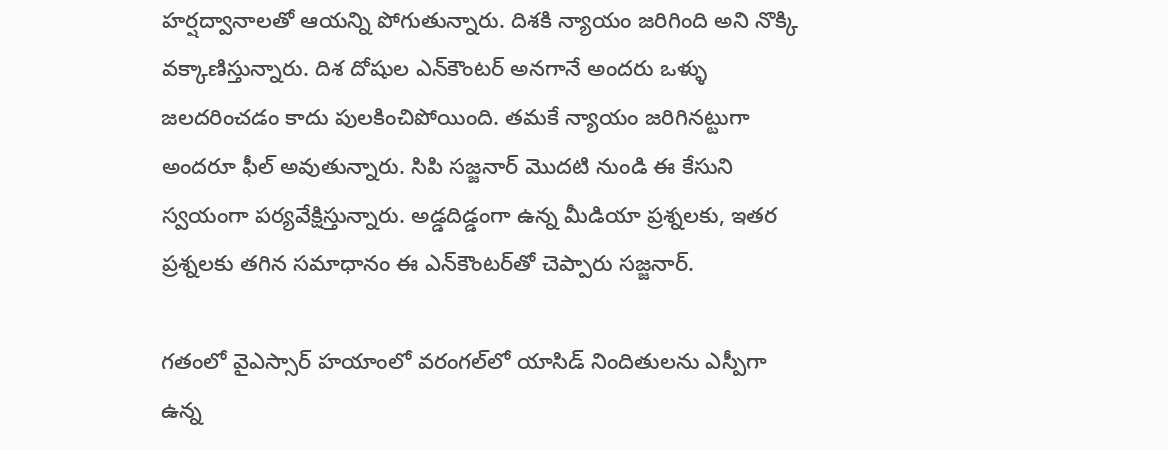హర్షద్వానాలతో ఆయన్ని పోగుతున్నారు. దిశకి న్యాయం జరిగింది అని నొక్కి వక్కాణిస్తున్నారు. దిశ దోషుల ఎన్‌కౌంటర్‌ అనగానే అందరు ఒళ్ళు జలదరించడం కాదు పులకించిపోయింది. తమకే న్యాయం జరిగినట్టుగా అందరూ ఫీల్ అవుతున్నారు. సిపి సజ్జనార్ మొదటి నుండి ఈ కేసుని స్వయంగా పర్యవేక్షిస్తున్నారు. అడ్డదిడ్డంగా ఉన్న మీడియా ప్రశ్నలకు, ఇతర ప్రశ్నలకు తగిన సమాధానం ఈ ఎన్‌కౌంటర్‌‌తో చెప్పారు సజ్జనార్.

గతంలో వైఎస్సార్ హయాంలో వరంగల్‌లో యాసిడ్ నిందితులను ఎస్పీగా ఉన్న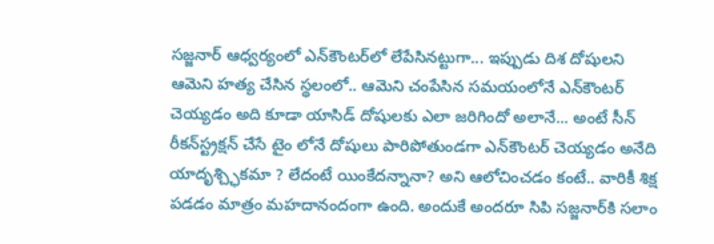సజ్జనార్ ఆధ్వర్యంలో ఎన్‌కౌంటర్‌‌లో లేపేసినట్టుగా... ఇప్పుడు దిశ దోషులని ఆమెని హత్య చేసిన స్థలంలో.. ఆమెని చంపేసిన సమయంలోనే ఎన్‌కౌంటర్‌ చెయ్యడం అది కూడా యాసిడ్ దోషులకు ఎలా జరిగిందో అలానే... అంటే సీన్ రీకన్‌స్ట్రక్షన్ చేసే టైం లోనే దోషులు పారిపోతుండగా ఎన్‌కౌంటర్‌ చెయ్యడం అనేది యాదృశ్చ్ఛికమా ? లేదంటే యింకేదన్నానా? అని ఆలోచించడం కంటే.. వారికీ శిక్ష పడడం మాత్రం మహదానందంగా ఉంది. అందుకే అందరూ సిపి సజ్జనార్‌కి సలాం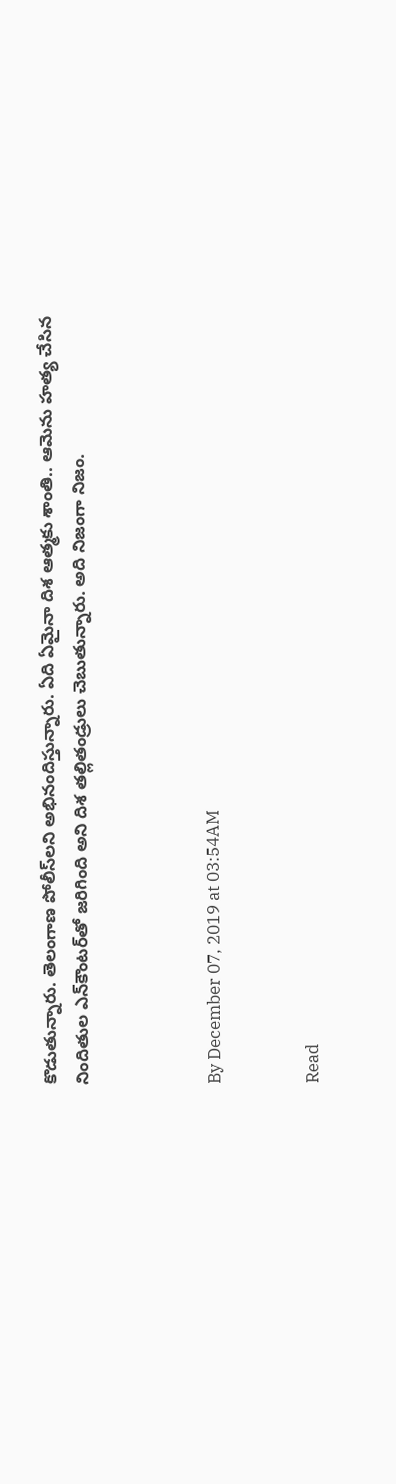కొడుతున్నారు. తెలంగాణ పోలీస్‌లని అభినందిస్తున్నారు. ఏది ఏమైనా దిశ ఆత్మకు శాంతి.. ఆమెను హత్య చేసిన నిందితుల ఎన్‌కౌంటర్‌‌తో జరిగింది అని దిశ తల్లితండ్రులు చెబుతున్నారు. అది నిజంగా నిజం.



By December 07, 2019 at 03:54AM


Read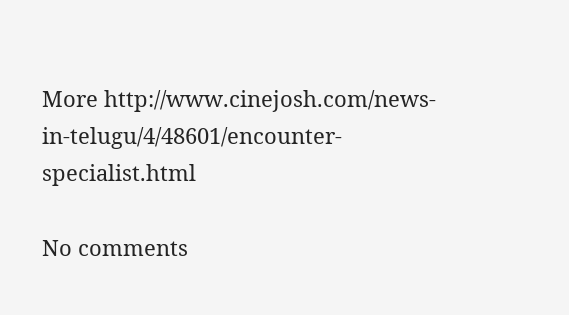More http://www.cinejosh.com/news-in-telugu/4/48601/encounter-specialist.html

No comments